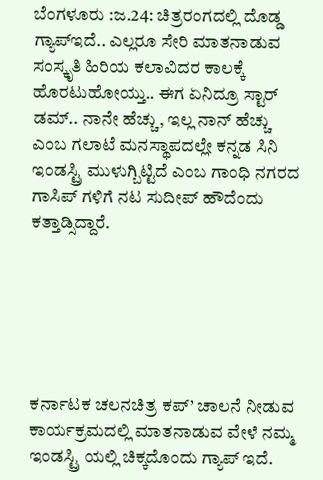ಬೆಂಗಳೂರು :ಜ.24: ಚಿತ್ರರಂಗದಲ್ಲಿ ದೊಡ್ಡ ಗ್ಯಾಪ್ಇದೆ.. ಎಲ್ಲರೂ ಸೇರಿ ಮಾತನಾಡುವ ಸಂಸ್ಕೃತಿ ಹಿರಿಯ ಕಲಾವಿದರ ಕಾಲಕ್ಕೆ ಹೊರಟುಹೋಯ್ತು.. ಈಗ ಏನಿದ್ರೂ ಸ್ಟಾರ್ ಡಮ್.. ನಾನೇ ಹೆಚ್ಚು, ಇಲ್ಲ ನಾನ್ ಹೆಚ್ಚು ಎಂಬ ಗಲಾಟೆ ಮನಸ್ಥಾಪದಲ್ಲೇ ಕನ್ನಡ ಸಿನಿ ಇಂಡಸ್ಟ್ರಿ ಮುಳುಗ್ಬಿಟ್ಟಿದೆ ಎಂಬ ಗಾಂಧಿ ನಗರದ ಗಾಸಿಪ್ ಗಳಿಗೆ ನಟ ಸುದೀಪ್ ಹೌದೆಂದು ಕತ್ತಾಡ್ಸಿದ್ದಾರೆ.






ಕರ್ನಾಟಕ ಚಲನಚಿತ್ರ ಕಪ್’ ಚಾಲನೆ ನೀಡುವ ಕಾರ್ಯಕ್ರಮದಲ್ಲಿ ಮಾತನಾಡುವ ವೇಳೆ ನಮ್ಮ ಇಂಡಸ್ಟ್ರಿ ಯಲ್ಲಿ ಚಿಕ್ಕದೊಂದು ಗ್ಯಾಪ್ ಇದೆ.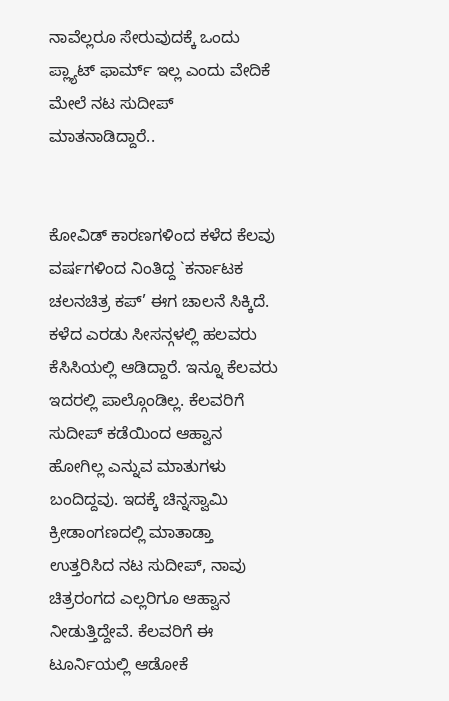ನಾವೆಲ್ಲರೂ ಸೇರುವುದಕ್ಕೆ ಒಂದು ಪ್ಲ್ಯಾಟ್ ಫಾರ್ಮ್ ಇಲ್ಲ ಎಂದು ವೇದಿಕೆ ಮೇಲೆ ನಟ ಸುದೀಪ್ ಮಾತನಾಡಿದ್ದಾರೆ..


ಕೋವಿಡ್ ಕಾರಣಗಳಿಂದ ಕಳೆದ ಕೆಲವು ವರ್ಷಗಳಿಂದ ನಿಂತಿದ್ದ `ಕರ್ನಾಟಕ ಚಲನಚಿತ್ರ ಕಪ್’ ಈಗ ಚಾಲನೆ ಸಿಕ್ಕಿದೆ. ಕಳೆದ ಎರಡು ಸೀಸನ್ಗಳಲ್ಲಿ ಹಲವರು ಕೆಸಿಸಿಯಲ್ಲಿ ಆಡಿದ್ದಾರೆ. ಇನ್ನೂ ಕೆಲವರು ಇದರಲ್ಲಿ ಪಾಲ್ಗೊಂಡಿಲ್ಲ. ಕೆಲವರಿಗೆ ಸುದೀಪ್ ಕಡೆಯಿಂದ ಆಹ್ವಾನ ಹೋಗಿಲ್ಲ ಎನ್ನುವ ಮಾತುಗಳು ಬಂದಿದ್ದವು. ಇದಕ್ಕೆ ಚಿನ್ನಸ್ವಾಮಿ ಕ್ರೀಡಾಂಗಣದಲ್ಲಿ ಮಾತಾಡ್ತಾ ಉತ್ತರಿಸಿದ ನಟ ಸುದೀಪ್, ನಾವು ಚಿತ್ರರಂಗದ ಎಲ್ಲರಿಗೂ ಆಹ್ವಾನ ನೀಡುತ್ತಿದ್ದೇವೆ. ಕೆಲವರಿಗೆ ಈ ಟೂರ್ನಿಯಲ್ಲಿ ಆಡೋಕೆ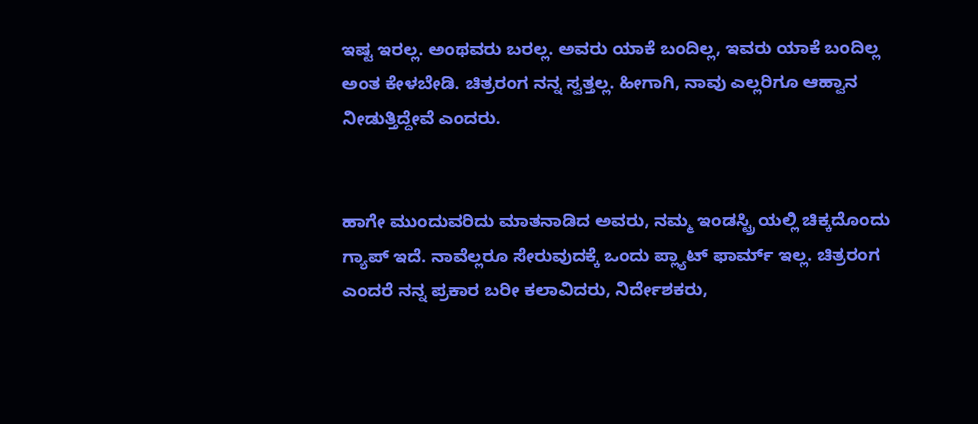ಇಷ್ಟ ಇರಲ್ಲ. ಅಂಥವರು ಬರಲ್ಲ. ಅವರು ಯಾಕೆ ಬಂದಿಲ್ಲ, ಇವರು ಯಾಕೆ ಬಂದಿಲ್ಲ ಅಂತ ಕೇಳಬೇಡಿ. ಚಿತ್ರರಂಗ ನನ್ನ ಸ್ವತ್ತಲ್ಲ. ಹೀಗಾಗಿ, ನಾವು ಎಲ್ಲರಿಗೂ ಆಹ್ವಾನ ನೀಡುತ್ತಿದ್ದೇವೆ ಎಂದರು.


ಹಾಗೇ ಮುಂದುವರಿದು ಮಾತನಾಡಿದ ಅವರು, ನಮ್ಮ ಇಂಡಸ್ಟ್ರಿ ಯಲ್ಲಿ ಚಿಕ್ಕದೊಂದು ಗ್ಯಾಪ್ ಇದೆ. ನಾವೆಲ್ಲರೂ ಸೇರುವುದಕ್ಕೆ ಒಂದು ಪ್ಲ್ಯಾಟ್ ಫಾರ್ಮ್ ಇಲ್ಲ. ಚಿತ್ರರಂಗ ಎಂದರೆ ನನ್ನ ಪ್ರಕಾರ ಬರೀ ಕಲಾವಿದರು, ನಿರ್ದೇಶಕರು,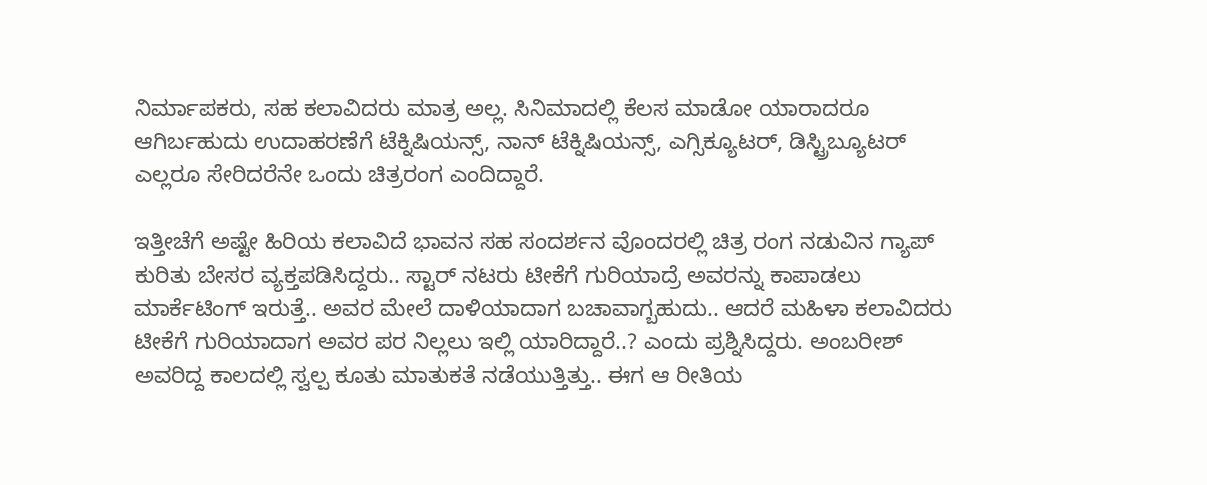ನಿರ್ಮಾಪಕರು, ಸಹ ಕಲಾವಿದರು ಮಾತ್ರ ಅಲ್ಲ. ಸಿನಿಮಾದಲ್ಲಿ ಕೆಲಸ ಮಾಡೋ ಯಾರಾದರೂ ಆಗಿರ್ಬಹುದು ಉದಾಹರಣೆಗೆ ಟೆಕ್ನಿಷಿಯನ್ಸ್, ನಾನ್ ಟೆಕ್ನಿಷಿಯನ್ಸ್, ಎಗ್ಸಿಕ್ಯೂಟರ್, ಡಿಸ್ಟ್ರಿಬ್ಯೂಟರ್ ಎಲ್ಲರೂ ಸೇರಿದರೆನೇ ಒಂದು ಚಿತ್ರರಂಗ ಎಂದಿದ್ದಾರೆ.

ಇತ್ತೀಚೆಗೆ ಅಷ್ಟೇ ಹಿರಿಯ ಕಲಾವಿದೆ ಭಾವನ ಸಹ ಸಂದರ್ಶನ ವೊಂದರಲ್ಲಿ ಚಿತ್ರ ರಂಗ ನಡುವಿನ ಗ್ಯಾಪ್ ಕುರಿತು ಬೇಸರ ವ್ಯಕ್ತಪಡಿಸಿದ್ದರು.. ಸ್ಟಾರ್ ನಟರು ಟೀಕೆಗೆ ಗುರಿಯಾದ್ರೆ ಅವರನ್ನು ಕಾಪಾಡಲು ಮಾರ್ಕೆಟಿಂಗ್ ಇರುತ್ತೆ.. ಅವರ ಮೇಲೆ ದಾಳಿಯಾದಾಗ ಬಚಾವಾಗ್ಬಹುದು.. ಆದರೆ ಮಹಿಳಾ ಕಲಾವಿದರು ಟೀಕೆಗೆ ಗುರಿಯಾದಾಗ ಅವರ ಪರ ನಿಲ್ಲಲು ಇಲ್ಲಿ ಯಾರಿದ್ದಾರೆ..? ಎಂದು ಪ್ರಶ್ನಿಸಿದ್ದರು. ಅಂಬರೀಶ್ ಅವರಿದ್ದ ಕಾಲದಲ್ಲಿ ಸ್ವಲ್ಪ ಕೂತು ಮಾತುಕತೆ ನಡೆಯುತ್ತಿತ್ತು.. ಈಗ ಆ ರೀತಿಯ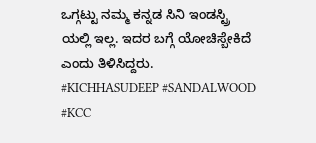ಒಗ್ಗಟ್ಟು ನಮ್ಮ ಕನ್ನಡ ಸಿನಿ ಇಂಡಸ್ಟ್ರಿ ಯಲ್ಲಿ ಇಲ್ಲ. ಇದರ ಬಗ್ಗೆ ಯೋಚಿಸ್ಬೇಕಿದೆ ಎಂದು ತಿಳಿಸಿದ್ದರು.
#KICHHASUDEEP #SANDALWOOD #KCC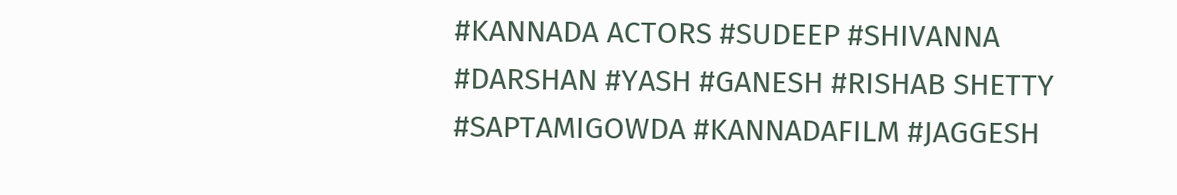#KANNADA ACTORS #SUDEEP #SHIVANNA #DARSHAN #YASH #GANESH #RISHAB SHETTY #SAPTAMIGOWDA #KANNADAFILM #JAGGESH